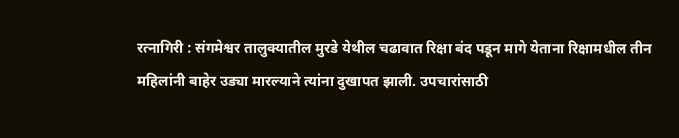रत्नागिरी : संगमेश्वर तालुक्यातील मुरडे येथील चढावात रिक्षा बंद पडून मागे येताना रिक्षामधील तीन महिलांनी बाहेर उड्या मारल्याने त्यांना दुखापत झाली. उपचारांसाठी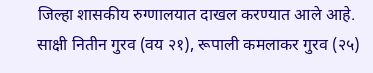जिल्हा शासकीय रुग्णालयात दाखल करण्यात आले आहे.
साक्षी नितीन गुरव (वय २१), रूपाली कमलाकर गुरव (२५)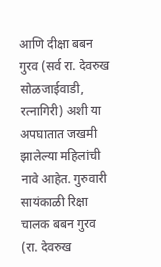आणि दीक्षा बबन गुरव (सर्व रा. देवरुख सोळजाईवाडी, रत्नागिरी) अशी या अपघातात जखमी झालेल्या महिलांची नावे आहेत. गुरुवारी सायंकाळी रिक्षा चालक बबन गुरव (रा. देवरुख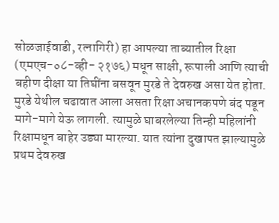सोळजाईवाडी, रत्नागिरी) हा आपल्या ताब्यातील रिक्षा (एमएच-०८-व्ही- २१७६) मधून साक्षी, रूपाली आणि त्याची बहीण दीक्षा या तिघींना बसवून मुरडे ते देवरुख असा येत होता.
मुरडे येथील चढावात आला असता रिक्षा अचानकपणे बंद पडून मागे-मागे येऊ लागली. त्यामुळे घाबरलेल्या तिन्ही महिलांनी रिक्षामधून बाहेर उड्या मारल्या. यात त्यांना दुखापत झाल्यामुळे प्रथम देवरुख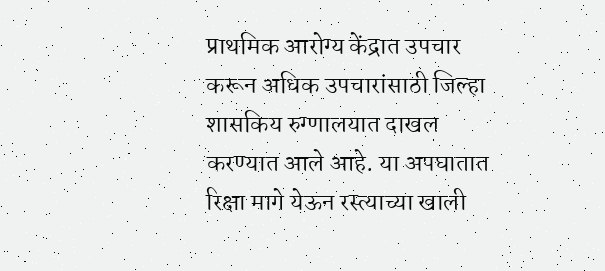प्राथमिक आरोग्य केंद्रात उपचार करून अधिक उपचारांसाठी जिल्हा शासकिय रुग्णालयात दाखल करण्यात आले आहे. या अपघातात रिक्षा मागे येऊन रस्त्याच्या खाली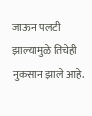जाऊन पलटी झाल्यामुळे तिचेही नुकसान झाले आहे.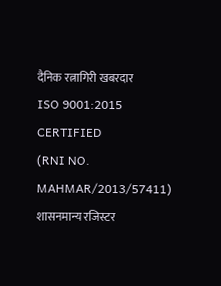दैनिक रत्नागिरी खबरदार
ISO 9001:2015 CERTIFIED
(RNI NO. MAHMAR/2013/57411)
शासनमान्य रजिस्टर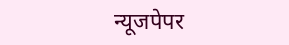न्यूजपेपर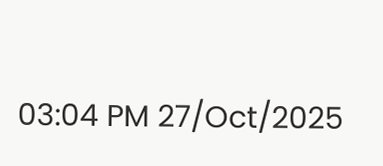03:04 PM 27/Oct/2025